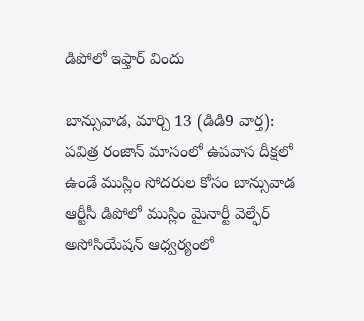డిపోలో ఇఫ్తార్ విందు

బాన్సువాడ, మార్చి 13 (డిడి9 వార్త):
పవిత్ర రంజాన్ మాసంలో ఉపవాస దీక్షలో ఉండే ముస్లిం సోదరుల కోసం బాన్సువాడ ఆర్టీసీ డిపోలో ముస్లిం మైనార్టీ వెల్ఫేర్ అసోసియేషన్ ఆధ్వర్యంలో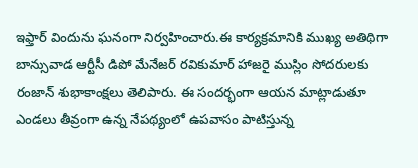ఇఫ్తార్ విందును ఘనంగా నిర్వహించారు.ఈ కార్యక్రమానికి ముఖ్య అతిథిగా బాన్సువాడ ఆర్టీసీ డిపో మేనేజర్ రవికుమార్ హాజరై ముస్లిం సోదరులకు రంజాన్ శుభాకాంక్షలు తెలిపారు. ఈ సందర్భంగా ఆయన మాట్లాడుతూ ఎండలు తీవ్రంగా ఉన్న నేపథ్యంలో ఉపవాసం పాటిస్తున్న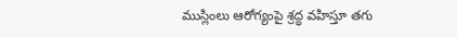ముస్లింలు ఆరోగ్యంపై శ్రద్ధ వహిస్తూ తగు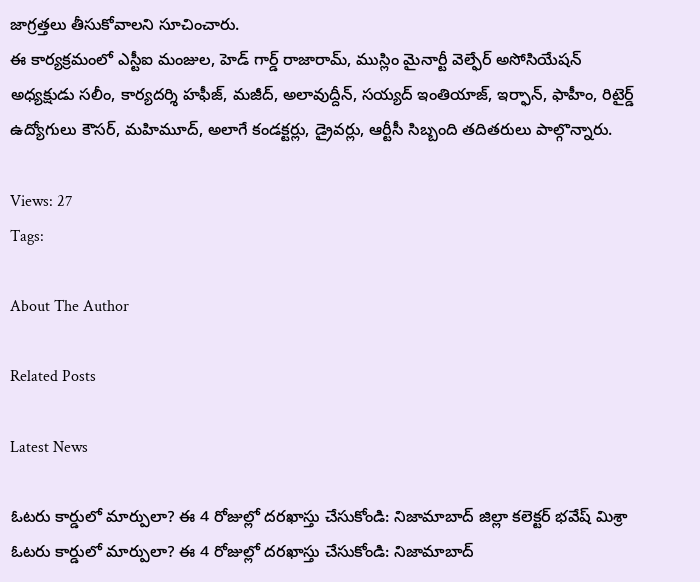జాగ్రత్తలు తీసుకోవాలని సూచించారు.
ఈ కార్యక్రమంలో ఎస్టీఐ మంజుల, హెడ్ గార్డ్ రాజారామ్, ముస్లిం మైనార్టీ వెల్ఫేర్ అసోసియేషన్ అధ్యక్షుడు సలీం, కార్యదర్శి హఫీజ్, మజీద్, అలావుద్దీన్, సయ్యద్ ఇంతియాజ్, ఇర్ఫాన్, ఫాహీం, రిటైర్డ్ ఉద్యోగులు కౌసర్, మహిమూద్, అలాగే కండక్టర్లు, డ్రైవర్లు, ఆర్టీసీ సిబ్బంది తదితరులు పాల్గొన్నారు.

Views: 27
Tags:

About The Author

Related Posts

Latest News

ఓటరు కార్డులో మార్పులా? ఈ 4 రోజుల్లో దరఖాస్తు చేసుకోండి: నిజామాబాద్ జిల్లా కలెక్టర్ భవేష్ మిశ్రా ఓటరు కార్డులో మార్పులా? ఈ 4 రోజుల్లో దరఖాస్తు చేసుకోండి: నిజామాబాద్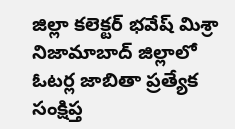జిల్లా కలెక్టర్ భవేష్ మిశ్రా
నిజామాబాద్ జిల్లాలో ఓటర్ల జాబితా ప్రత్యేక సంక్షిప్త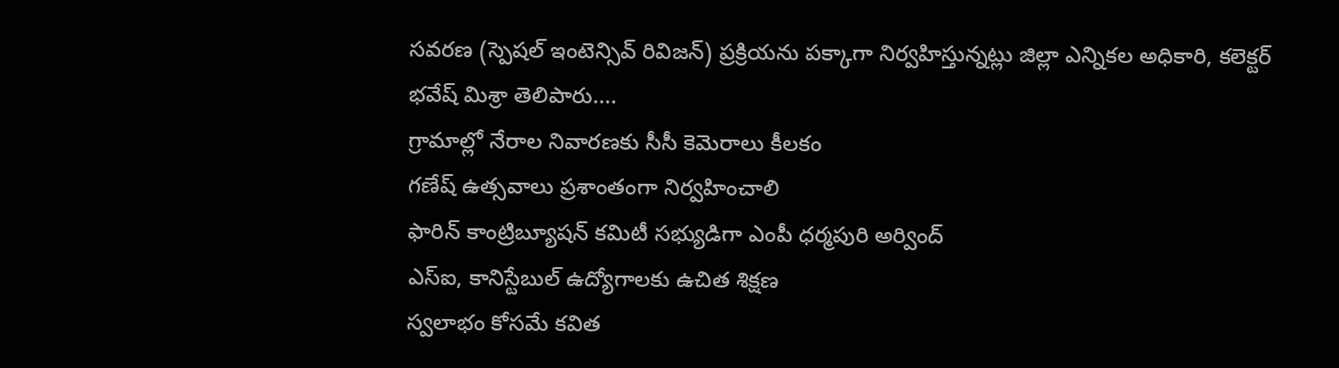సవరణ (స్పెషల్‌ ఇంటెన్సివ్‌ రివిజన్‌) ప్రక్రియను పక్కాగా నిర్వహిస్తున్నట్లు జిల్లా ఎన్నికల అధికారి, కలెక్టర్‌ భవేష్‌ మిశ్రా తెలిపారు....
గ్రామాల్లో నేరాల నివారణకు సీసీ కెమెరాలు కీలకం
గణేష్ ఉత్సవాలు ప్రశాంతంగా నిర్వహించాలి
ఫారిన్ కాంట్రిబ్యూషన్ కమిటీ సభ్యుడిగా ఎంపీ ధర్మపురి అర్వింద్
ఎస్‌ఐ, కానిస్టేబుల్‌ ఉద్యోగాలకు ఉచిత శిక్షణ
స్వలాభం కోసమే కవిత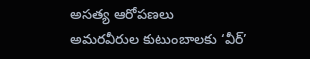అసత్య ఆరోపణలు
అమరవీరుల కుటుంబాలకు ‘వీర్‌’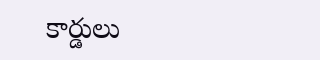కార్డులు